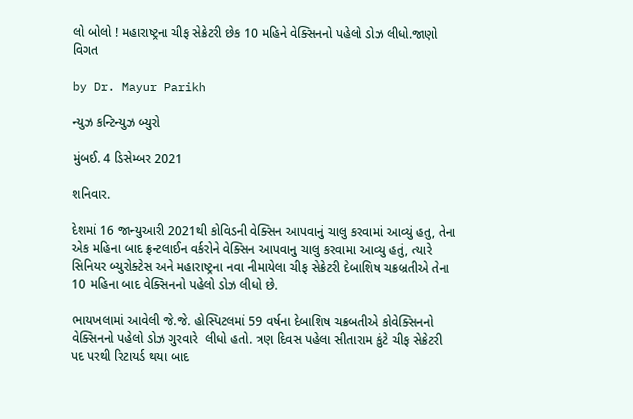લો બોલો ! મહારાષ્ટ્રના ચીફ સેક્રેટરી છેક 10 મહિને વેક્સિનનો પહેલો ડોઝ લીધો.જાણો વિગત

by Dr. Mayur Parikh

ન્યુઝ કન્ટિન્યુઝ બ્યુરો

મુંબઈ. 4 ડિસેમ્બર 2021

શનિવાર.

દેશમાં 16 જાન્યુઆરી 2021થી કોવિડની વેક્સિન આપવાનું ચાલુ કરવામાં આવ્યું હતુ, તેના એક મહિના બાદ ફ્રન્ટલાઈન વર્કરોને વેક્સિન આપવાનુ ચાલુ કરવામા આવ્યુ હતું, ત્યારે  સિનિયર બ્યુરોક્ટેસ અને મહારાષ્ટ્રના નવા નીમાયેલા ચીફ સેક્રેટરી દેબાશિષ ચક્રબ્રતીએ તેના 10 મહિના બાદ વેક્સિનનો પહેલો ડોઝ લીધો છે.

ભાયખલામાં આવેલી જે.જે. હોસ્પિટલમાં 59 વર્ષના દેબાશિષ ચક્રબતીએ કોવેક્સિનનો વેક્સિનનો પહેલો ડોઝ ગુરવારે  લીધો હતો. ત્રણ દિવસ પહેલા સીતારામ કુંટે ચીફ સેક્રેટરી પદ પરથી રિટાયર્ડ થયા બાદ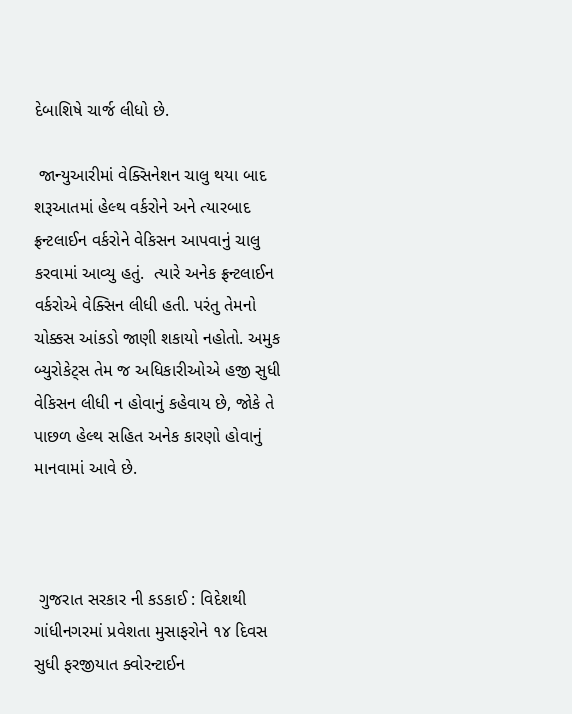દેબાશિષે ચાર્જ લીધો છે.

 જાન્યુઆરીમાં વેક્સિનેશન ચાલુ થયા બાદ શરૂઆતમાં હેલ્થ વર્કરોને અને ત્યારબાદ ફ્રન્ટલાઈન વર્કરોને વેકિસન આપવાનું ચાલુ કરવામાં આવ્યુ હતું.  ત્યારે અનેક ફ્રન્ટલાઈન વર્કરોએ વેક્સિન લીધી હતી. પરંતુ તેમનો ચોક્કસ આંકડો જાણી શકાયો નહોતો. અમુક બ્યુરોકેટ્સ તેમ જ અધિકારીઓએ હજી સુધી વેકિસન લીધી ન હોવાનું કહેવાય છે, જોકે તે પાછળ હેલ્થ સહિત અનેક કારણો હોવાનું માનવામાં આવે છે.



 ગુજરાત સરકાર ની કડકાઈ : વિદેશથી ગાંધીનગરમાં પ્રવેશતા મુસાફરોને ૧૪ દિવસ સુધી ફરજીયાત ક્વોરન્ટાઈન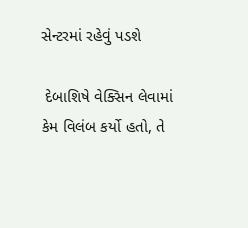સેન્ટરમાં રહેવું પડશે

 દેબાશિષે વેક્સિન લેવામાં કેમ વિલંબ કર્યો હતો, તે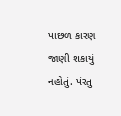પાછળ કારણ જાણી શકાયું નહોતું. પંરતુ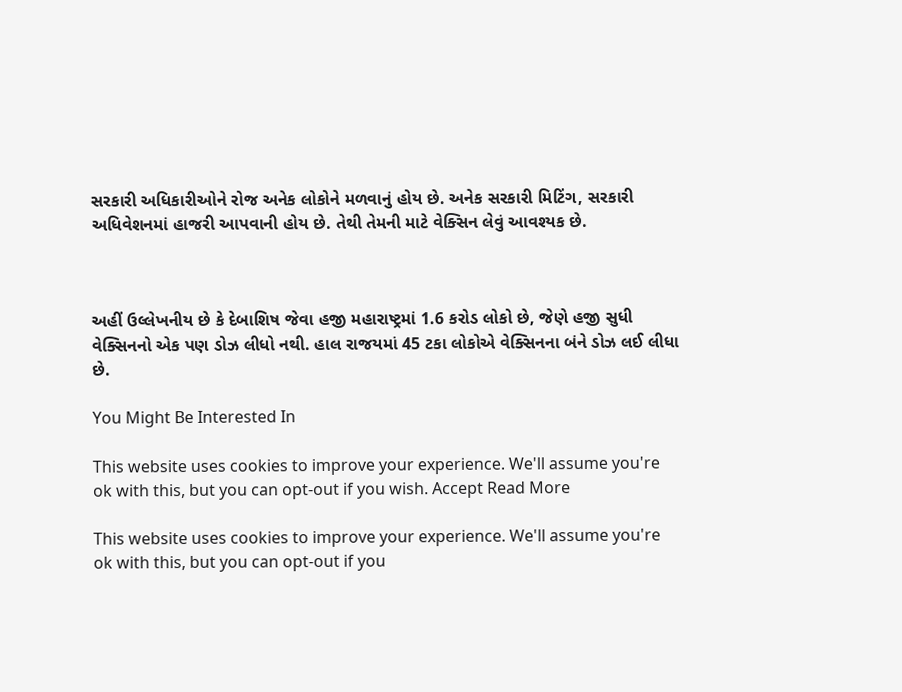સરકારી અધિકારીઓને રોજ અનેક લોકોને મળવાનું હોય છે. અનેક સરકારી મિટિંગ, સરકારી અધિવેશનમાં હાજરી આપવાની હોય છે. તેથી તેમની માટે વેક્સિન લેવું આવશ્યક છે.



અહીં ઉલ્લેખનીય છે કે દેબાશિષ જેવા હજી મહારાષ્ટ્રમાં 1.6 કરોડ લોકો છે, જેણે હજી સુધી વેક્સિનનો એક પણ ડોઝ લીધો નથી. હાલ રાજયમાં 45 ટકા લોકોએ વેક્સિનના બંને ડોઝ લઈ લીધા છે.

You Might Be Interested In

This website uses cookies to improve your experience. We'll assume you're ok with this, but you can opt-out if you wish. Accept Read More

This website uses cookies to improve your experience. We'll assume you're ok with this, but you can opt-out if you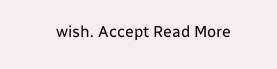wish. Accept Read More